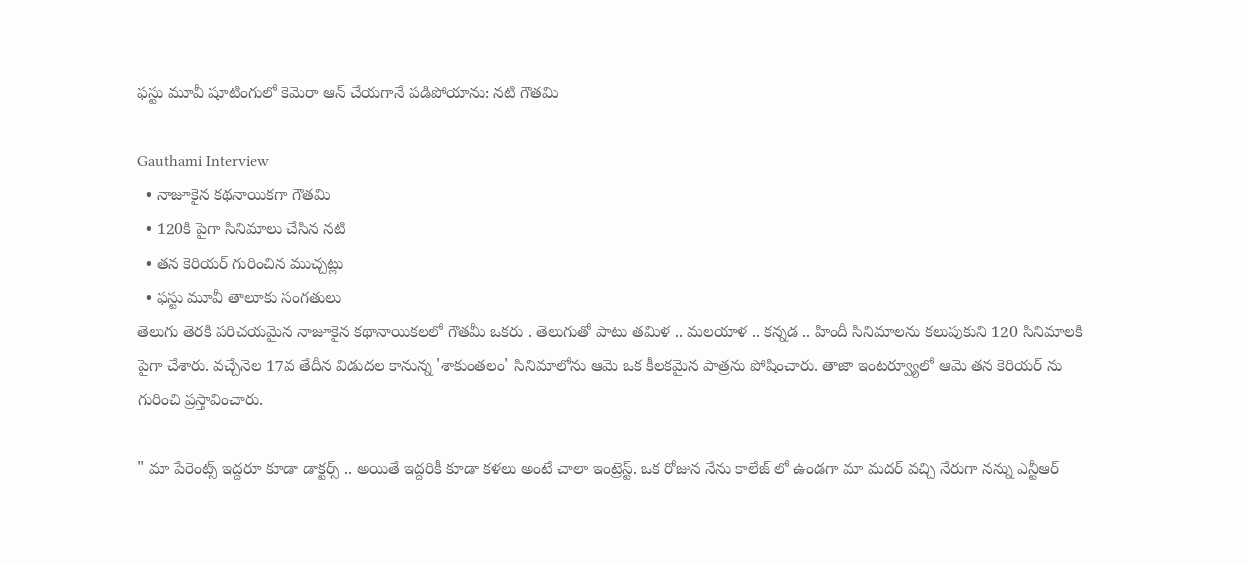ఫస్టు మూవీ షూటింగులో కెమెరా ఆన్ చేయగానే పడిపోయాను: నటి గౌతమి

Gauthami Interview
  • నాజూకైన కథనాయికగా గౌతమి
  • 120కి పైగా సినిమాలు చేసిన నటి
  • తన కెరియర్ గురించిన ముచ్చట్లు
  • ఫస్టు మూవీ తాలూకు సంగతులు
తెలుగు తెరకి పరిచయమైన నాజూకైన కథానాయికలలో గౌతమీ ఒకరు . తెలుగుతో పాటు తమిళ .. మలయాళ .. కన్నడ .. హిందీ సినిమాలను కలుపుకుని 120 సినిమాలకి పైగా చేశారు. వచ్చేనెల 17వ తేదీన విడుదల కానున్న 'శాకుంతలం' సినిమాలోను ఆమె ఒక కీలకమైన పాత్రను పోషించారు. తాజా ఇంటర్వ్యూలో ఆమె తన కెరియర్ ను గురించి ప్రస్తావించారు.

" మా పేరెంట్స్ ఇద్దరూ కూడా డాక్టర్స్ .. అయితే ఇద్దరికీ కూడా కళలు అంటే చాలా ఇంట్రెస్ట్. ఒక రోజున నేను కాలేజ్ లో ఉండగా మా మదర్ వచ్చి నేరుగా నన్ను ఎన్టీఆర్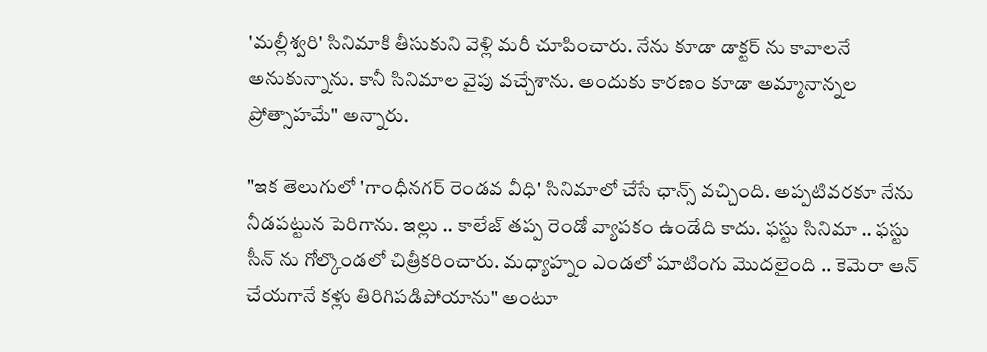'మల్లీశ్వరి' సినిమాకి తీసుకుని వెళ్లి మరీ చూపించారు. నేను కూడా డాక్టర్ ను కావాలనే అనుకున్నాను. కానీ సినిమాల వైపు వచ్చేశాను. అందుకు కారణం కూడా అమ్మానాన్నల ప్రోత్సాహమే" అన్నారు.

"ఇక తెలుగులో 'గాంధీనగర్ రెండవ వీధి' సినిమాలో చేసే ఛాన్స్ వచ్చింది. అప్పటివరకూ నేను నీడపట్టున పెరిగాను. ఇల్లు .. కాలేజ్ తప్ప రెండో వ్యాపకం ఉండేది కాదు. ఫస్టు సినిమా .. ఫస్టు సీన్ ను గోల్కొండలో చిత్రీకరించారు. మధ్యాహ్నం ఎండలో షూటింగు మొదలైంది .. కెమెరా ఆన్ చేయగానే కళ్లు తిరిగిపడిపోయాను" అంటూ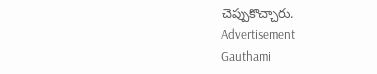చెప్పుకొచ్చారు.
Advertisement
Gauthami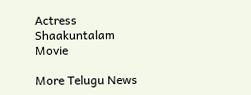Actress
Shaakuntalam Movie

More Telugu News